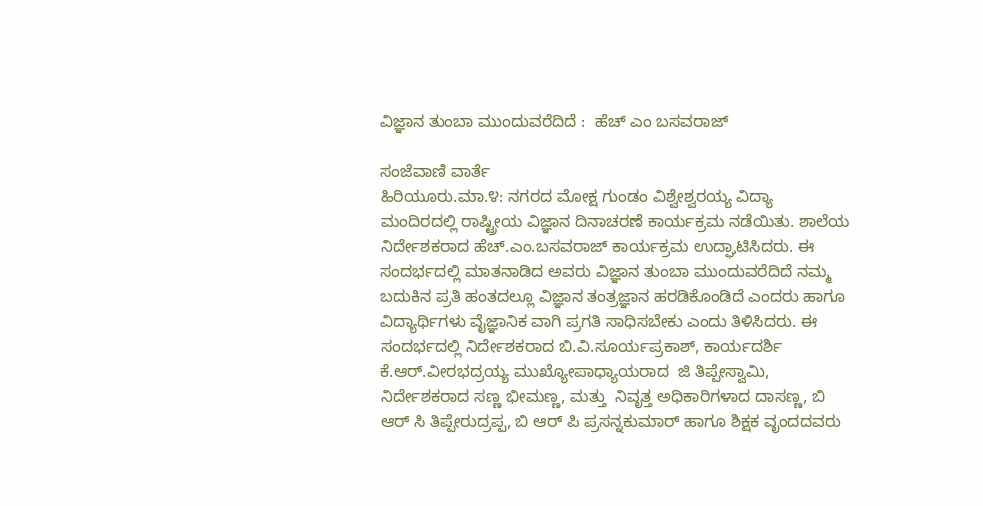ವಿಜ್ಞಾನ ತುಂಬಾ ಮುಂದುವರೆದಿದೆ :  ಹೆಚ್ ಎಂ ಬಸವರಾಜ್

ಸಂಜೆವಾಣಿ ವಾರ್ತೆ
ಹಿರಿಯೂರು.ಮಾ.೪: ನಗರದ ಮೋಕ್ಷ ಗುಂಡಂ ವಿಶ್ವೇಶ್ವರಯ್ಯ ವಿದ್ಯಾ ಮಂದಿರದಲ್ಲಿ ರಾಷ್ಟ್ರೀಯ ವಿಜ್ಞಾನ ದಿನಾಚರಣೆ ಕಾರ್ಯಕ್ರಮ ನಡೆಯಿತು. ಶಾಲೆಯ ನಿರ್ದೇಶಕರಾದ ಹೆಚ್.ಎಂ.ಬಸವರಾಜ್ ಕಾರ್ಯಕ್ರಮ ಉದ್ಘಾಟಿಸಿದರು. ಈ ಸಂದರ್ಭದಲ್ಲಿ ಮಾತನಾಡಿದ ಅವರು ವಿಜ್ಞಾನ ತುಂಬಾ ಮುಂದುವರೆದಿದೆ ನಮ್ಮ ಬದುಕಿನ ಪ್ರತಿ ಹಂತದಲ್ಲೂ ವಿಜ್ಞಾನ ತಂತ್ರಜ್ಞಾನ ಹರಡಿಕೊಂಡಿದೆ ಎಂದರು ಹಾಗೂ ವಿದ್ಯಾರ್ಥಿಗಳು ವೈಜ್ಞಾನಿಕ ವಾಗಿ ಪ್ರಗತಿ ಸಾಧಿಸಬೇಕು ಎಂದು ತಿಳಿಸಿದರು. ಈ ಸಂದರ್ಭದಲ್ಲಿ ನಿರ್ದೇಶಕರಾದ ಬಿ.ವಿ.ಸೂರ್ಯಪ್ರಕಾಶ್, ಕಾರ್ಯದರ್ಶಿ ಕೆ.ಆರ್.ವೀರಭದ್ರಯ್ಯ ಮುಖ್ಯೋಪಾಧ್ಯಾಯರಾದ  ಜಿ ತಿಪ್ಪೇಸ್ವಾಮಿ, ನಿರ್ದೇಶಕರಾದ ಸಣ್ಣ ಭೀಮಣ್ಣ, ಮತ್ತು  ನಿವೃತ್ತ ಅಧಿಕಾರಿಗಳಾದ ದಾಸಣ್ಣ, ಬಿ ಆರ್ ಸಿ ತಿಪ್ಪೇರುದ್ರಪ್ಪ, ಬಿ ಆರ್ ಪಿ ಪ್ರಸನ್ನಕುಮಾರ್ ಹಾಗೂ ಶಿಕ್ಷಕ ವೃಂದದವರು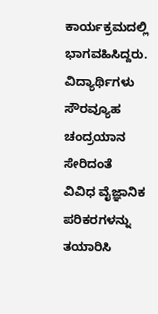ಕಾರ್ಯಕ್ರಮದಲ್ಲಿ ಭಾಗವಹಿಸಿದ್ದರು. ವಿದ್ಯಾರ್ಥಿಗಳು ಸೌರವ್ಯೂಹ ಚಂದ್ರಯಾನ ಸೇರಿದಂತೆ ವಿವಿಧ ವೈಜ್ಞಾನಿಕ ಪರಿಕರಗಳನ್ನು ತಯಾರಿಸಿ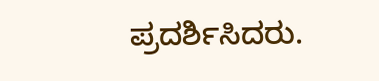ಪ್ರದರ್ಶಿಸಿದರು.